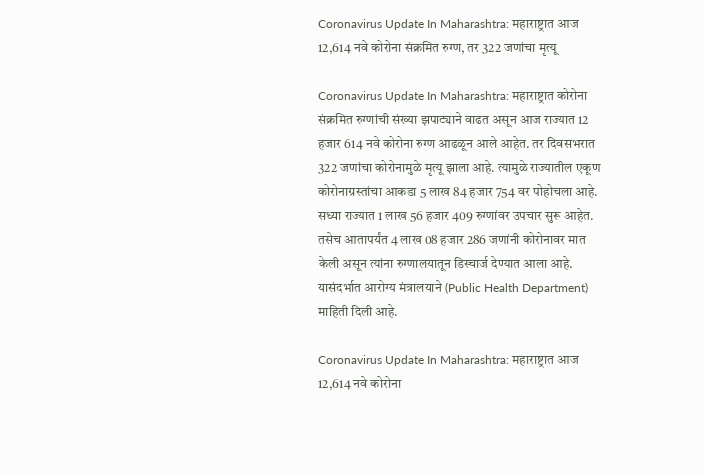Coronavirus Update In Maharashtra: महाराष्ट्रात आज 12,614 नवे कोरोना संक्रमित रुग्ण, तर 322 जणांचा मृत्यू

Coronavirus Update In Maharashtra: महाराष्ट्रात कोरोना संक्रमित रुग्णांची संख्या झपाट्याने वाढत असून आज राज्यात 12 हजार 614 नवे कोरोना रुग्ण आढळून आले आहेत. तर दिवसभरात 322 जणांचा कोरोनामुळे मृत्यू झाला आहे. त्यामुळे राज्यातील एकूण कोरोनाग्रस्तांचा आकडा 5 लाख 84 हजार 754 वर पोहोचला आहे. सध्या राज्यात 1 लाख 56 हजार 409 रुग्णांवर उपचार सुरू आहेत. तसेच आतापर्यंत 4 लाख 08 हजार 286 जणांनी कोरोनावर मात केली असून त्यांना रुग्णालयातून डिस्चार्ज देण्यात आला आहे. यासंदर्भात आरोग्य मंत्रालयाने (Public Health Department) माहिती दिली आहे.

Coronavirus Update In Maharashtra: महाराष्ट्रात आज 12,614 नवे कोरोना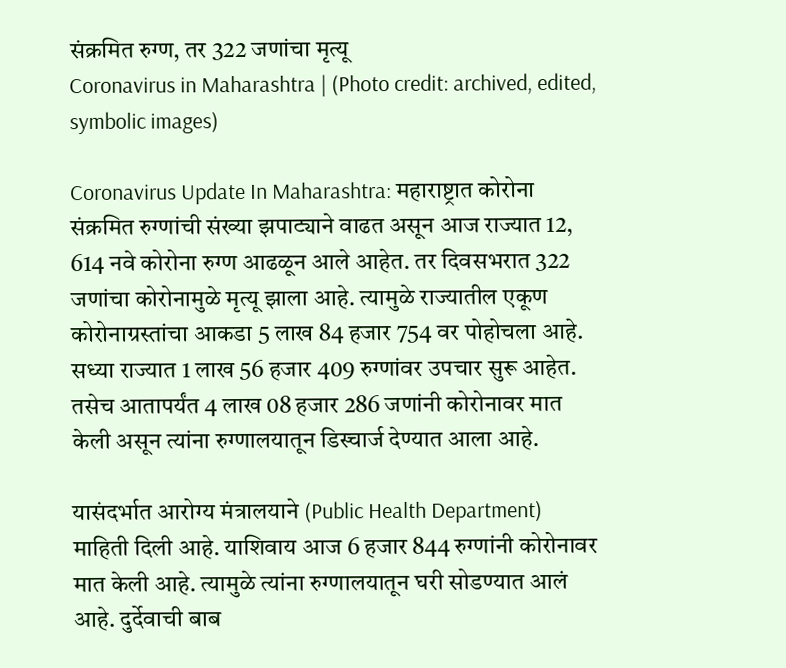संक्रमित रुग्ण, तर 322 जणांचा मृत्यू
Coronavirus in Maharashtra | (Photo credit: archived, edited, symbolic images)

Coronavirus Update In Maharashtra: महाराष्ट्रात कोरोना संक्रमित रुग्णांची संख्या झपाट्याने वाढत असून आज राज्यात 12, 614 नवे कोरोना रुग्ण आढळून आले आहेत. तर दिवसभरात 322 जणांचा कोरोनामुळे मृत्यू झाला आहे. त्यामुळे राज्यातील एकूण कोरोनाग्रस्तांचा आकडा 5 लाख 84 हजार 754 वर पोहोचला आहे. सध्या राज्यात 1 लाख 56 हजार 409 रुग्णांवर उपचार सुरू आहेत. तसेच आतापर्यंत 4 लाख 08 हजार 286 जणांनी कोरोनावर मात केली असून त्यांना रुग्णालयातून डिस्चार्ज देण्यात आला आहे.

यासंदर्भात आरोग्य मंत्रालयाने (Public Health Department) माहिती दिली आहे. याशिवाय आज 6 हजार 844 रुग्णांनी कोरोनावर मात केली आहे. त्यामुळे त्यांना रुग्णालयातून घरी सोडण्यात आलं आहे. दुर्देवाची बाब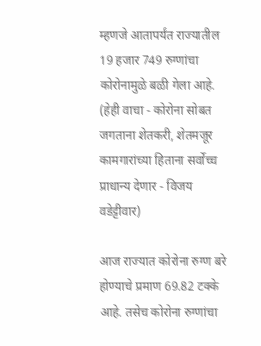म्हणजे आतापर्यंत राज्यातील 19 हजार 749 रुग्णांचा कोरोनामुळे बळी गेला आहे. (हेही वाचा - कोरोना सोबत जगताना शेतकरी, शेतमजूर कामगारांच्या हिताना सर्वोच्च प्राधान्य देणार - विजय वडेट्टीवार)

आज राज्यात कोरोना रुग्ण बरे होण्याचे प्रमाण 69.82 टक्के आहे. तसेच कोरोना रुग्णांचा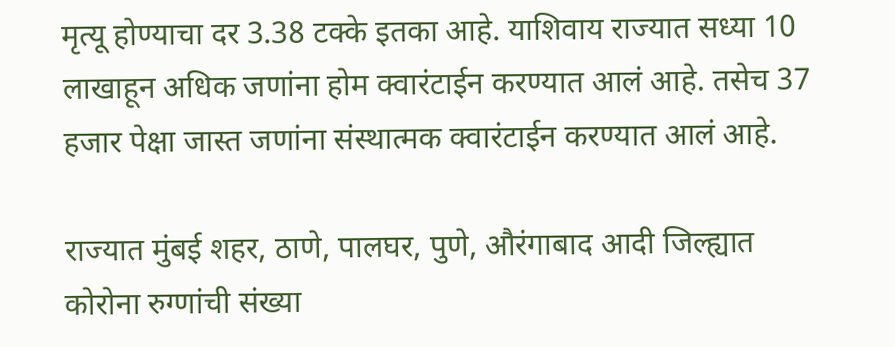मृत्यू होण्याचा दर 3.38 टक्के इतका आहे. याशिवाय राज्यात सध्या 10 लाखाहून अधिक जणांना होम क्वारंटाईन करण्यात आलं आहे. तसेच 37 हजार पेक्षा जास्त जणांना संस्थात्मक क्वारंटाईन करण्यात आलं आहे.

राज्यात मुंबई शहर, ठाणे, पालघर, पुणे, औरंगाबाद आदी जिल्ह्यात कोरोना रुग्णांची संख्या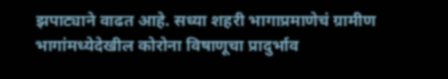झपाट्याने वाढत आहे. सध्या शहरी भागाप्रमाणेचं ग्रामीण भागांमध्येदेखील कोरोना विषाणूचा प्रादुर्भाव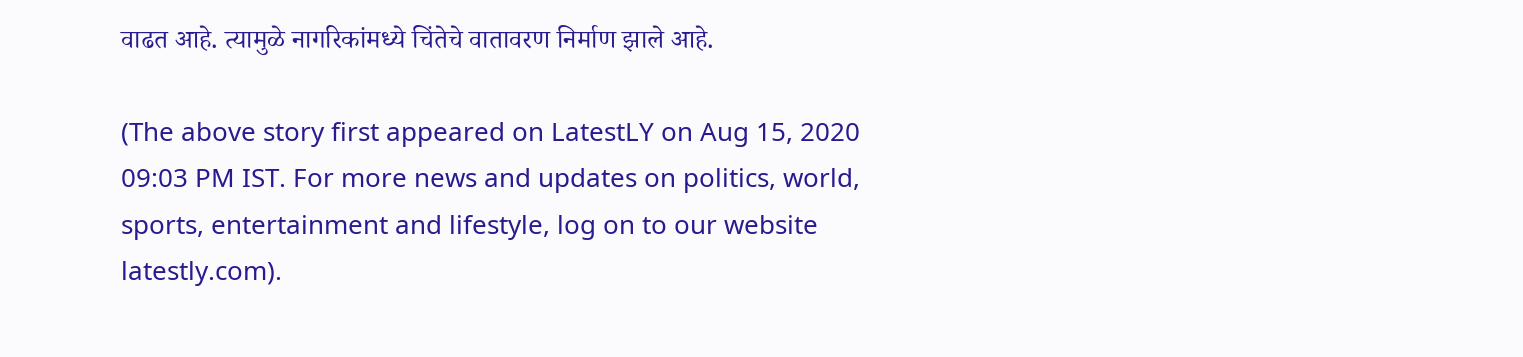वाढत आहे. त्यामुळे नागरिकांमध्ये चिंतेचे वातावरण निर्माण झाले आहे.

(The above story first appeared on LatestLY on Aug 15, 2020 09:03 PM IST. For more news and updates on politics, world, sports, entertainment and lifestyle, log on to our website latestly.com).